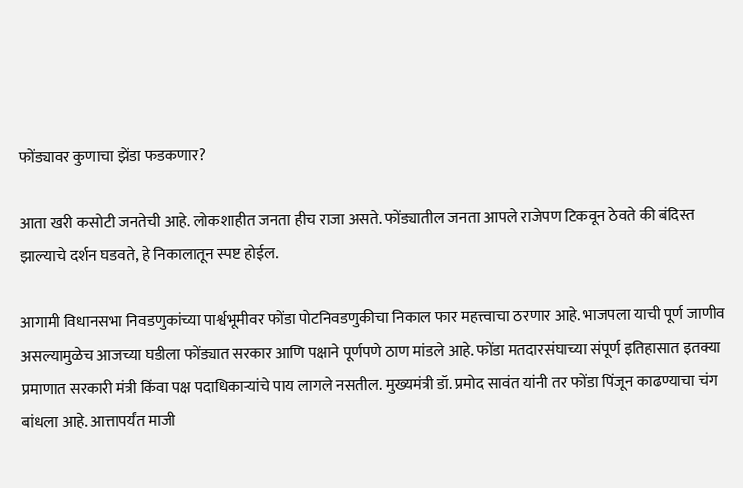फोंड्यावर कुणाचा झेंडा फडकणार?

आता खरी कसोटी जनतेची आहे. लोकशाहीत जनता हीच राजा असते. फोंड्यातील जनता आपले राजेपण टिकवून ठेवते की बंदिस्त झाल्याचे दर्शन घडवते, हे निकालातून स्पष्ट होईल.

आगामी विधानसभा निवडणुकांच्या पार्श्वभूमीवर फोंडा पोटनिवडणुकीचा निकाल फार महत्त्वाचा ठरणार आहे. भाजपला याची पूर्ण जाणीव असल्यामुळेच आजच्या घडीला फोंड्यात सरकार आणि पक्षाने पूर्णपणे ठाण मांडले आहे. फोंडा मतदारसंघाच्या संपूर्ण इतिहासात इतक्या प्रमाणात सरकारी मंत्री किंवा पक्ष पदाधिकाऱ्यांचे पाय लागले नसतील. मुख्यमंत्री डॉ. प्रमोद सावंत यांनी तर फोंडा पिंजून काढण्याचा चंग बांधला आहे. आत्तापर्यंत माजी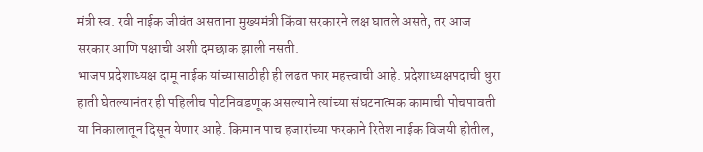मंत्री स्व. रवी नाईक जीवंत असताना मुख्यमंत्री किंवा सरकारने लक्ष घातले असते, तर आज सरकार आणि पक्षाची अशी दमछाक झाली नसती.
भाजप प्रदेशाध्यक्ष दामू नाईक यांच्यासाठीही ही लढत फार महत्त्वाची आहे. प्रदेशाध्यक्षपदाची धुरा हाती घेतल्यानंतर ही पहिलीच पोटनिवडणूक असल्याने त्यांच्या संघटनात्मक कामाची पोचपावती या निकालातून दिसून येणार आहे. किमान पाच हजारांच्या फरकाने रितेश नाईक विजयी होतील,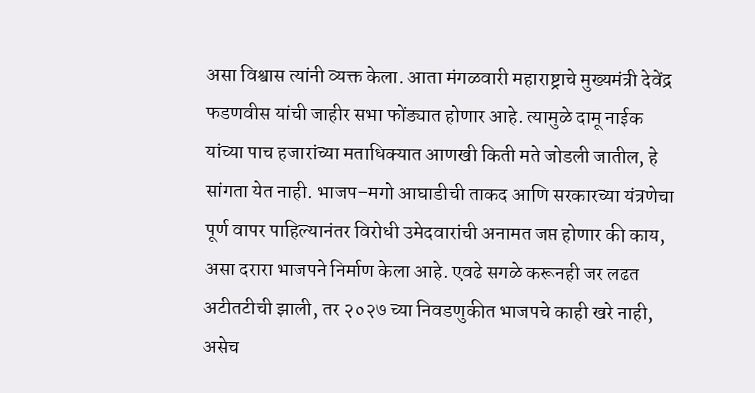असा विश्वास त्यांनी व्यक्त केला. आता मंगळवारी महाराष्ट्राचे मुख्यमंत्री देवेंद्र फडणवीस यांची जाहीर सभा फोंड्यात होणार आहे. त्यामुळे दामू नाईक यांच्या पाच हजारांच्या मताधिक्यात आणखी किती मते जोडली जातील, हे सांगता येत नाही. भाजप–मगो आघाडीची ताकद आणि सरकारच्या यंत्रणेचा पूर्ण वापर पाहिल्यानंतर विरोधी उमेदवारांची अनामत जप्त होणार की काय, असा दरारा भाजपने निर्माण केला आहे. एवढे सगळे करूनही जर लढत अटीतटीची झाली, तर २०२७ च्या निवडणुकीत भाजपचे काही खरे नाही, असेच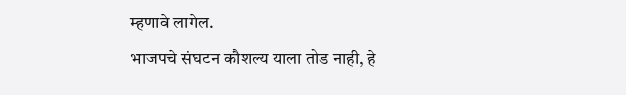म्हणावे लागेल.
भाजपचे संघटन कौशल्य याला तोड नाही, हे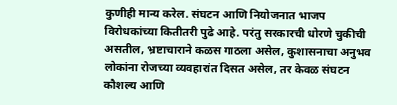कुणीही मान्य करेल. संघटन आणि नियोजनात भाजप विरोधकांच्या कितीतरी पुढे आहे. परंतु सरकारची धोरणे चुकीची असतील, भ्रष्टाचाराने कळस गाठला असेल, कुशासनाचा अनुभव लोकांना रोजच्या व्यवहारांत दिसत असेल, तर केवळ संघटन कौशल्य आणि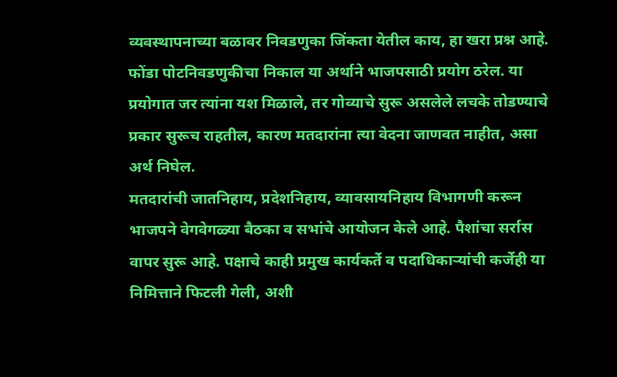व्यवस्थापनाच्या बळावर निवडणुका जिंकता येतील काय, हा खरा प्रश्न आहे. फोंडा पोटनिवडणुकीचा निकाल या अर्थाने भाजपसाठी प्रयोग ठरेल. या प्रयोगात जर त्यांना यश मिळाले, तर गोव्याचे सुरू असलेले लचके तोडण्याचे प्रकार सुरूच राहतील, कारण मतदारांना त्या वेदना जाणवत नाहीत, असा अर्थ निघेल.
मतदारांची जातनिहाय, प्रदेशनिहाय, व्यावसायनिहाय विभागणी करून भाजपने वेगवेगळ्या बैठका व सभांचे आयोजन केले आहे. पैशांचा सर्रास वापर सुरू आहे. पक्षाचे काही प्रमुख कार्यकर्ते व पदाधिकाऱ्यांची कर्जेही या निमित्ताने फिटली गेली, अशी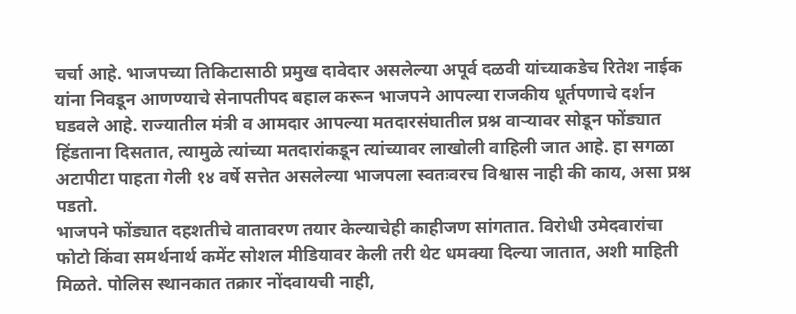चर्चा आहे. भाजपच्या तिकिटासाठी प्रमुख दावेदार असलेल्या अपूर्व दळवी यांच्याकडेच रितेश नाईक यांना निवडून आणण्याचे सेनापतीपद बहाल करून भाजपने आपल्या राजकीय धूर्तपणाचे दर्शन घडवले आहे. राज्यातील मंत्री व आमदार आपल्या मतदारसंघातील प्रश्न वाऱ्यावर सोडून फोंड्यात हिंडताना दिसतात, त्यामुळे त्यांच्या मतदारांकडून त्यांच्यावर लाखोली वाहिली जात आहे. हा सगळा अटापीटा पाहता गेली १४ वर्षे सत्तेत असलेल्या भाजपला स्वतःवरच विश्वास नाही की काय, असा प्रश्न पडतो.
भाजपने फोंड्यात दहशतीचे वातावरण तयार केल्याचेही काहीजण सांगतात. विरोधी उमेदवारांचा फोटो किंवा समर्थनार्थ कमेंट सोशल मीडियावर केली तरी थेट धमक्या दिल्या जातात, अशी माहिती मिळते. पोलिस स्थानकात तक्रार नोंदवायची नाही,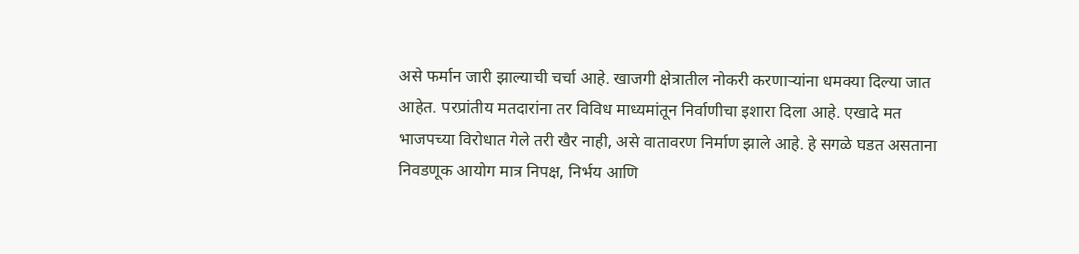असे फर्मान जारी झाल्याची चर्चा आहे. खाजगी क्षेत्रातील नोकरी करणाऱ्यांना धमक्या दिल्या जात आहेत. परप्रांतीय मतदारांना तर विविध माध्यमांतून निर्वाणीचा इशारा दिला आहे. एखादे मत भाजपच्या विरोधात गेले तरी खैर नाही, असे वातावरण निर्माण झाले आहे. हे सगळे घडत असताना निवडणूक आयोग मात्र निपक्ष, निर्भय आणि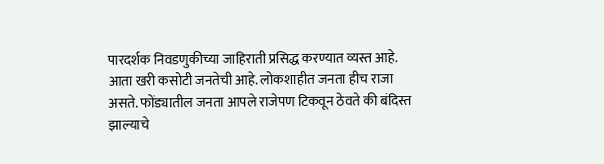पारदर्शक निवडणुकीच्या जाहिराती प्रसिद्ध करण्यात व्यस्त आहे.
आता खरी कसोटी जनतेची आहे. लोकशाहीत जनता हीच राजा असते. फोंड्यातील जनता आपले राजेपण टिकवून ठेवते की बंदिस्त झाल्याचे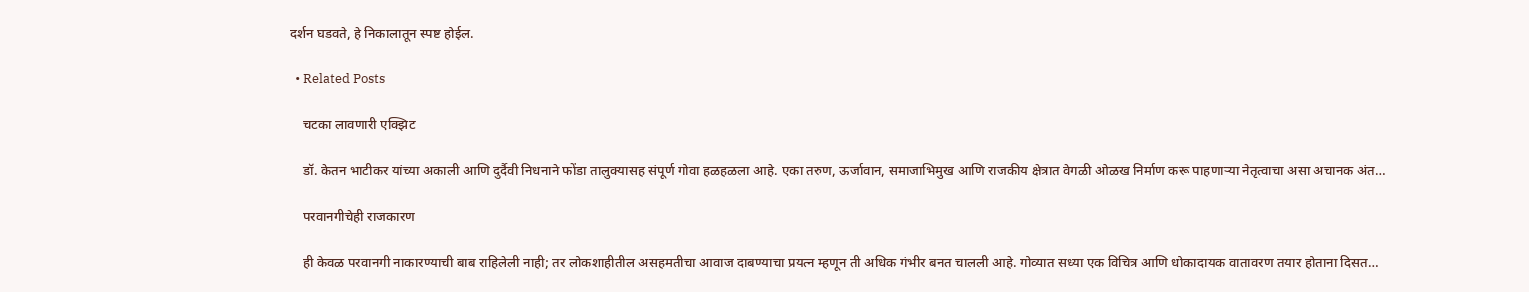दर्शन घडवते, हे निकालातून स्पष्ट होईल.

  • Related Posts

    चटका लावणारी एक्झिट

    डॉ. केतन भाटीकर यांच्या अकाली आणि दुर्दैवी निधनाने फोंडा तालुक्यासह संपूर्ण गोवा हळहळला आहे. एका तरुण, ऊर्जावान, समाजाभिमुख आणि राजकीय क्षेत्रात वेगळी ओळख निर्माण करू पाहणाऱ्या नेतृत्वाचा असा अचानक अंत…

    परवानगीचेही राजकारण

    ही केवळ परवानगी नाकारण्याची बाब राहिलेली नाही; तर लोकशाहीतील असहमतीचा आवाज दाबण्याचा प्रयत्न म्हणून ती अधिक गंभीर बनत चालली आहे. गोव्यात सध्या एक विचित्र आणि धोकादायक वातावरण तयार होताना दिसत…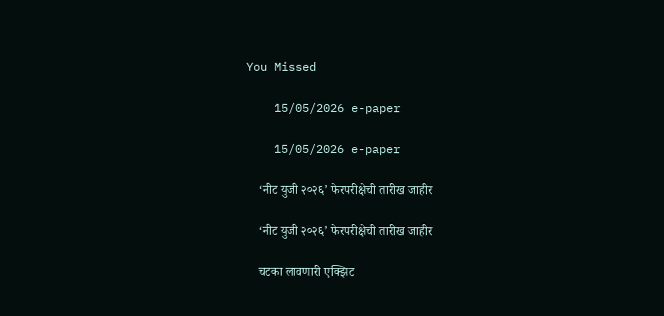You Missed

    15/05/2026 e-paper

    15/05/2026 e-paper

    ‘नीट युजी २०२६’ फेरपरीक्षेची तारीख जाहीर

    ‘नीट युजी २०२६’ फेरपरीक्षेची तारीख जाहीर

    चटका लावणारी एक्झिट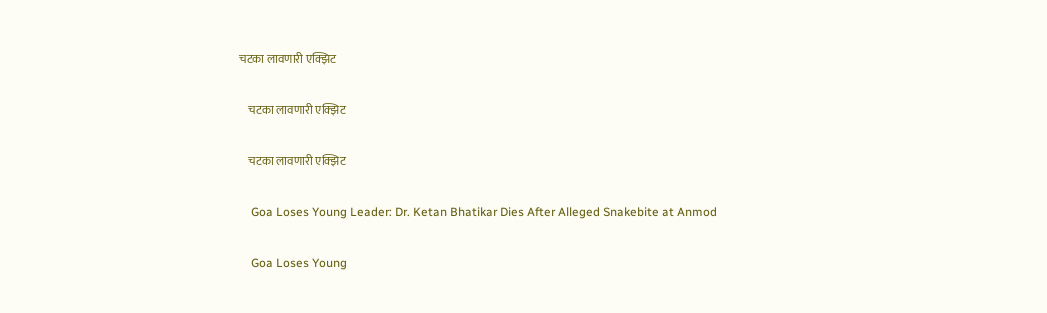चटका लावणारी एक्झिट

    चटका लावणारी एक्झिट

    चटका लावणारी एक्झिट

    Goa Loses Young Leader: Dr. Ketan Bhatikar Dies After Alleged Snakebite at Anmod

    Goa Loses Young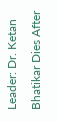Leader: Dr. Ketan Bhatikar Dies After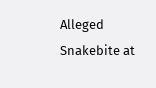Alleged Snakebite at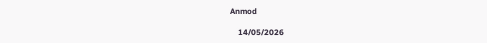Anmod

    14/05/2026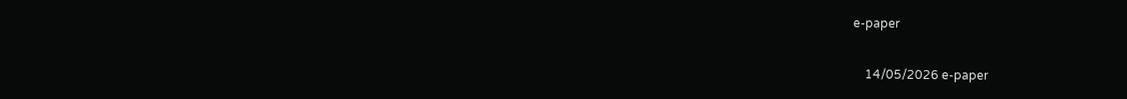e-paper

    14/05/2026 e-paper